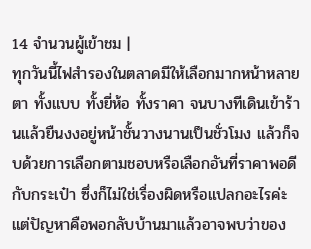14 จำนวนผู้เข้าชม |
ทุกวันนี้ไฟสำรองในตลาดมีให้เลือกมากหน้าหลายตา ทั้งแบบ ทั้งยี่ห้อ ทั้งราคา จนบางทีเดินเข้าร้านแล้วยืนงงอยู่หน้าชั้นวางนานเป็นชั่วโมง แล้วก็จบด้วยการเลือกตามชอบหรือเลือกอันที่ราคาพอดีกับกระเป๋า ซึ่งก็ไม่ใช่เรื่องผิดหรือแปลกอะไรค่ะ
แต่ปัญหาคือพอกลับบ้านมาแล้วอาจพบว่าของ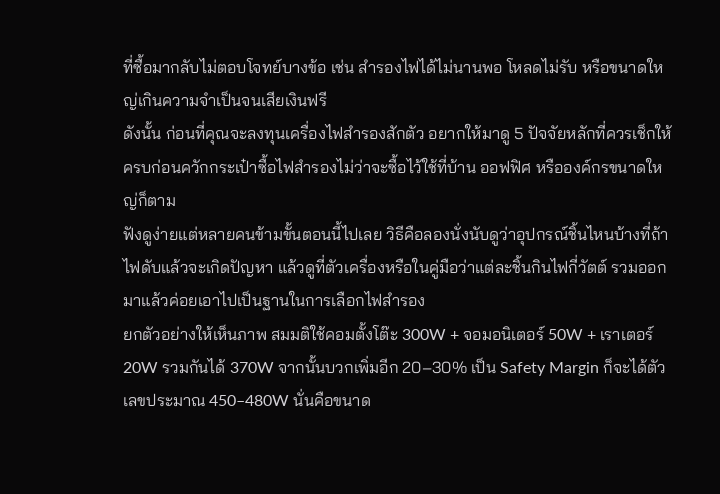ที่ซื้อมากลับไม่ตอบโจทย์บางข้อ เช่น สำรองไฟได้ไม่นานพอ โหลดไม่รับ หรือขนาดใหญ่เกินความจำเป็นจนเสียเงินฟรี
ดังนั้น ก่อนที่คุณจะลงทุนเครื่องไฟสำรองสักตัว อยากให้มาดู 5 ปัจจัยหลักที่ควรเช็กให้ครบก่อนควักกระเป๋าซื้อไฟสำรองไม่ว่าจะซื้อไว้ใช้ที่บ้าน ออฟฟิศ หรือองค์กรขนาดใหญ่ก็ตาม
ฟังดูง่ายแต่หลายคนข้ามขั้นตอนนี้ไปเลย วิธีคือลองนั่งนับดูว่าอุปกรณ์ชิ้นไหนบ้างที่ถ้าไฟดับแล้วจะเกิดปัญหา แล้วดูที่ตัวเครื่องหรือในคู่มือว่าแต่ละชิ้นกินไฟกี่วัตต์ รวมออกมาแล้วค่อยเอาไปเป็นฐานในการเลือกไฟสำรอง
ยกตัวอย่างให้เห็นภาพ สมมติใช้คอมตั้งโต๊ะ 300W + จอมอนิเตอร์ 50W + เราเตอร์ 20W รวมกันได้ 370W จากนั้นบวกเพิ่มอีก 20–30% เป็น Safety Margin ก็จะได้ตัวเลขประมาณ 450–480W นั่นคือขนาด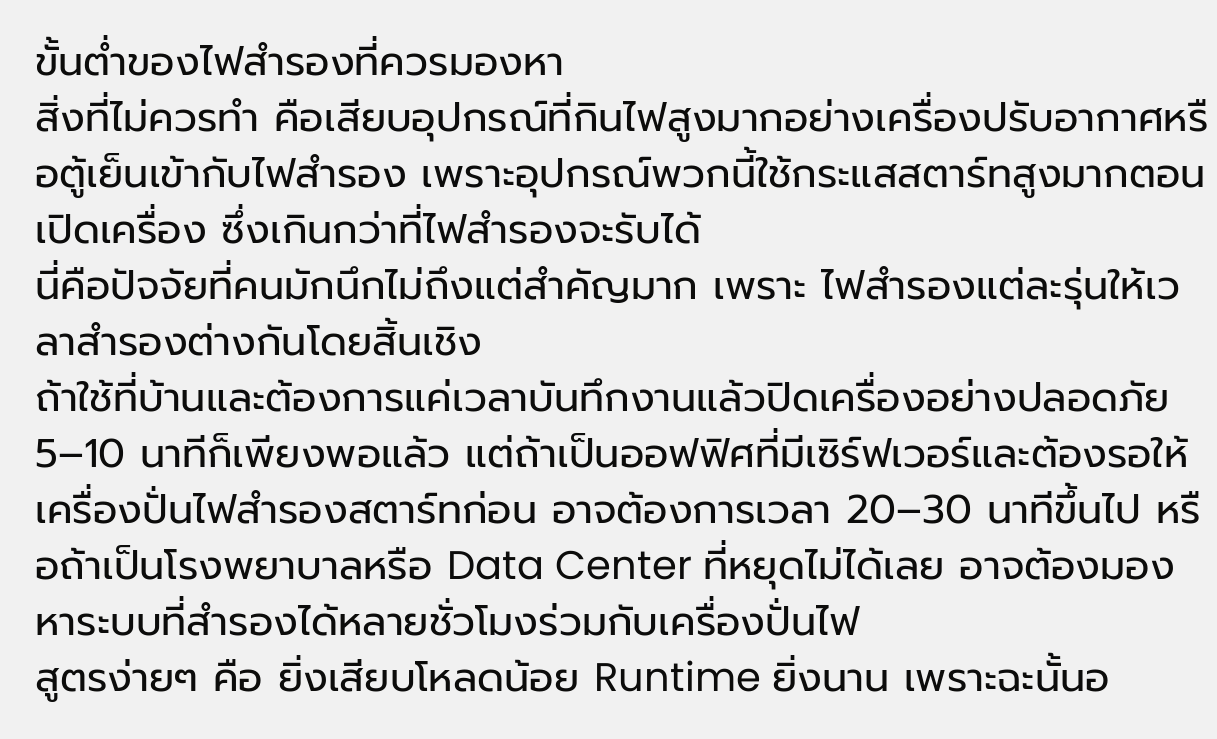ขั้นต่ำของไฟสำรองที่ควรมองหา
สิ่งที่ไม่ควรทำ คือเสียบอุปกรณ์ที่กินไฟสูงมากอย่างเครื่องปรับอากาศหรือตู้เย็นเข้ากับไฟสำรอง เพราะอุปกรณ์พวกนี้ใช้กระแสสตาร์ทสูงมากตอนเปิดเครื่อง ซึ่งเกินกว่าที่ไฟสำรองจะรับได้
นี่คือปัจจัยที่คนมักนึกไม่ถึงแต่สำคัญมาก เพราะ ไฟสำรองแต่ละรุ่นให้เวลาสำรองต่างกันโดยสิ้นเชิง
ถ้าใช้ที่บ้านและต้องการแค่เวลาบันทึกงานแล้วปิดเครื่องอย่างปลอดภัย 5–10 นาทีก็เพียงพอแล้ว แต่ถ้าเป็นออฟฟิศที่มีเซิร์ฟเวอร์และต้องรอให้เครื่องปั่นไฟสำรองสตาร์ทก่อน อาจต้องการเวลา 20–30 นาทีขึ้นไป หรือถ้าเป็นโรงพยาบาลหรือ Data Center ที่หยุดไม่ได้เลย อาจต้องมองหาระบบที่สำรองได้หลายชั่วโมงร่วมกับเครื่องปั่นไฟ
สูตรง่ายๆ คือ ยิ่งเสียบโหลดน้อย Runtime ยิ่งนาน เพราะฉะนั้นอ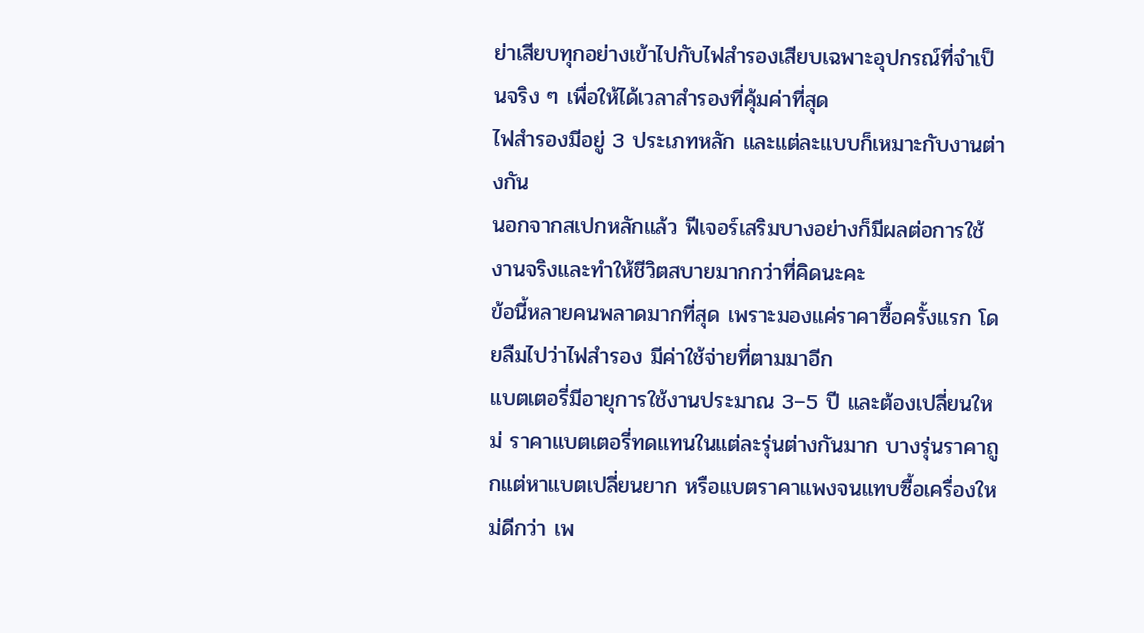ย่าเสียบทุกอย่างเข้าไปกับไฟสำรองเสียบเฉพาะอุปกรณ์ที่จำเป็นจริง ๆ เพื่อให้ได้เวลาสำรองที่คุ้มค่าที่สุด
ไฟสำรองมีอยู่ 3 ประเภทหลัก และแต่ละแบบก็เหมาะกับงานต่างกัน
นอกจากสเปกหลักแล้ว ฟีเจอร์เสริมบางอย่างก็มีผลต่อการใช้งานจริงและทำให้ชีวิตสบายมากกว่าที่คิดนะคะ
ข้อนี้หลายคนพลาดมากที่สุด เพราะมองแค่ราคาซื้อครั้งแรก โดยลืมไปว่าไฟสำรอง มีค่าใช้จ่ายที่ตามมาอีก
แบตเตอรี่มีอายุการใช้งานประมาณ 3–5 ปี และต้องเปลี่ยนใหม่ ราคาแบตเตอรี่ทดแทนในแต่ละรุ่นต่างกันมาก บางรุ่นราคาถูกแต่หาแบตเปลี่ยนยาก หรือแบตราคาแพงจนแทบซื้อเครื่องใหม่ดีกว่า เพ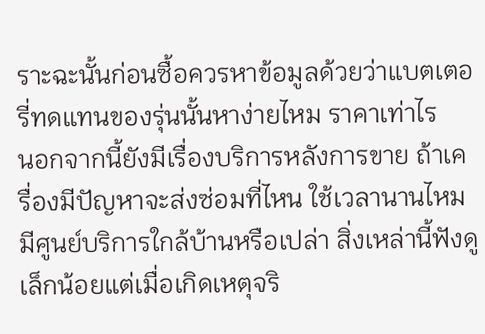ราะฉะนั้นก่อนซื้อควรหาข้อมูลด้วยว่าแบตเตอรี่ทดแทนของรุ่นนั้นหาง่ายไหม ราคาเท่าไร
นอกจากนี้ยังมีเรื่องบริการหลังการขาย ถ้าเครื่องมีปัญหาจะส่งซ่อมที่ไหน ใช้เวลานานไหม มีศูนย์บริการใกล้บ้านหรือเปล่า สิ่งเหล่านี้ฟังดูเล็กน้อยแต่เมื่อเกิดเหตุจริ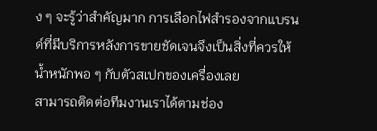ง ๆ จะรู้ว่าสำคัญมาก การเลือกไฟสำรองจากแบรนด์ที่มีบริการหลังการขายชัดเจนจึงเป็นสิ่งที่ควรให้น้ำหนักพอ ๆ กับตัวสเปกของเครื่องเลย
สามารถติดต่อทีมงานเราได้ตามช่อง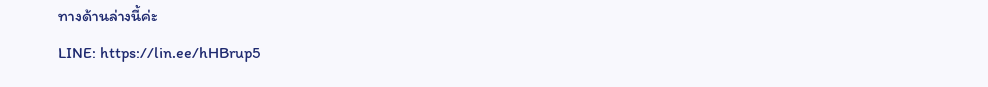ทางด้านล่างนี้ค่ะ
LINE: https://lin.ee/hHBrup5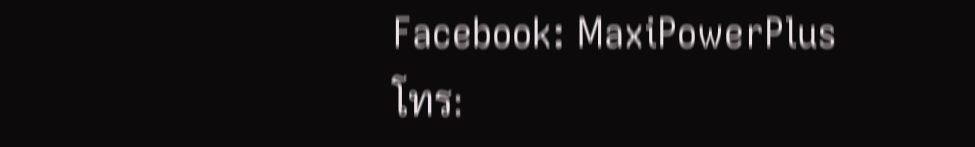Facebook: MaxiPowerPlus
โทร: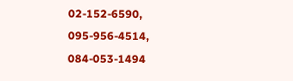02-152-6590, 095-956-4514, 084-053-1494